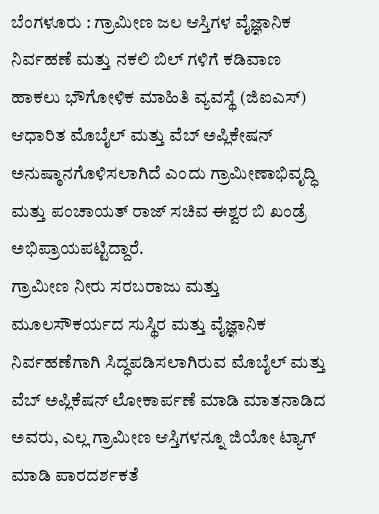ಬೆಂಗಳೂರು : ಗ್ರಾಮೀಣ ಜಲ ಆಸ್ತಿಗಳ ವೈಜ್ಞಾನಿಕ ನಿರ್ವಹಣೆ ಮತ್ತು ನಕಲಿ ಬಿಲ್ ಗಳಿಗೆ ಕಡಿವಾಣ ಹಾಕಲು ಭೌಗೋಳಿಕ ಮಾಹಿತಿ ವ್ಯವಸ್ಥೆ (ಜಿಐಎಸ್) ಆಧಾರಿತ ಮೊಬೈಲ್ ಮತ್ತು ವೆಬ್ ಅಪ್ಲಿಕೇಷನ್ ಅನುಷ್ಠಾನಗೊಳಿಸಲಾಗಿದೆ ಎಂದು ಗ್ರಾಮೀಣಾಭಿವೃದ್ಧಿ ಮತ್ತು ಪಂಚಾಯತ್ ರಾಜ್ ಸಚಿವ ಈಶ್ವರ ಬಿ ಖಂಡ್ರೆ ಅಭಿಪ್ರಾಯಪಟ್ಟಿದ್ದಾರೆ.
ಗ್ರಾಮೀಣ ನೀರು ಸರಬರಾಜು ಮತ್ತು ಮೂಲಸೌಕರ್ಯದ ಸುಸ್ಥಿರ ಮತ್ತು ವೈಜ್ಞಾನಿಕ ನಿರ್ವಹಣೆಗಾಗಿ ಸಿದ್ಧಪಡಿಸಲಾಗಿರುವ ಮೊಬೈಲ್ ಮತ್ತು ವೆಬ್ ಅಪ್ಲಿಕೆಷನ್ ಲೋಕಾರ್ಪಣೆ ಮಾಡಿ ಮಾತನಾಡಿದ ಅವರು, ಎಲ್ಲ ಗ್ರಾಮೀಣ ಆಸ್ತಿಗಳನ್ನೂ ಜಿಯೋ ಟ್ಯಾಗ್ ಮಾಡಿ ಪಾರದರ್ಶಕತೆ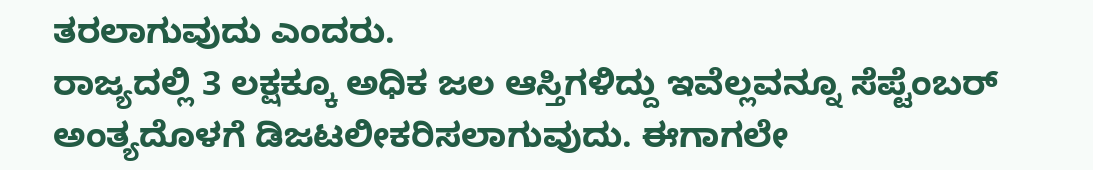ತರಲಾಗುವುದು ಎಂದರು.
ರಾಜ್ಯದಲ್ಲಿ 3 ಲಕ್ಷಕ್ಕೂ ಅಧಿಕ ಜಲ ಆಸ್ತಿಗಳಿದ್ದು ಇವೆಲ್ಲವನ್ನೂ ಸೆಪ್ಟೆಂಬರ್ ಅಂತ್ಯದೊಳಗೆ ಡಿಜಟಲೀಕರಿಸಲಾಗುವುದು. ಈಗಾಗಲೇ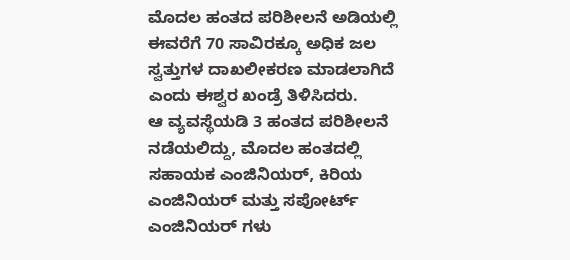ಮೊದಲ ಹಂತದ ಪರಿಶೀಲನೆ ಅಡಿಯಲ್ಲಿ ಈವರೆಗೆ 70 ಸಾವಿರಕ್ಕೂ ಅಧಿಕ ಜಲ ಸ್ವತ್ತುಗಳ ದಾಖಲೀಕರಣ ಮಾಡಲಾಗಿದೆ ಎಂದು ಈಶ್ವರ ಖಂಡ್ರೆ ತಿಳಿಸಿದರು.
ಆ ವ್ಯವಸ್ಥೆಯಡಿ 3 ಹಂತದ ಪರಿಶೀಲನೆ ನಡೆಯಲಿದ್ದು, ಮೊದಲ ಹಂತದಲ್ಲಿ ಸಹಾಯಕ ಎಂಜಿನಿಯರ್, ಕಿರಿಯ ಎಂಜಿನಿಯರ್ ಮತ್ತು ಸಪೋರ್ಟ್ ಎಂಜಿನಿಯರ್ ಗಳು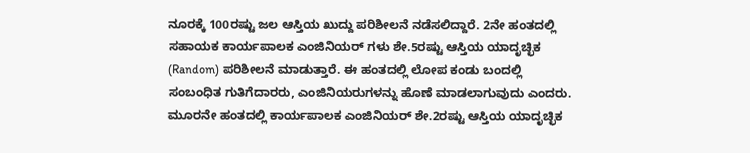ನೂರಕ್ಕೆ 100ರಷ್ಟು ಜಲ ಆಸ್ತಿಯ ಖುದ್ದು ಪರಿಶೀಲನೆ ನಡೆಸಲಿದ್ದಾರೆ. 2ನೇ ಹಂತದಲ್ಲಿ ಸಹಾಯಕ ಕಾರ್ಯಪಾಲಕ ಎಂಜಿನಿಯರ್ ಗಳು ಶೇ.5ರಷ್ಟು ಆಸ್ತಿಯ ಯಾದೃಚ್ಛಿಕ (Random) ಪರಿಶೀಲನೆ ಮಾಡುತ್ತಾರೆ. ಈ ಹಂತದಲ್ಲಿ ಲೋಪ ಕಂಡು ಬಂದಲ್ಲಿ ಸಂಬಂಧಿತ ಗುತಿಗೆದಾರರು, ಎಂಜಿನಿಯರುಗಳನ್ನು ಹೊಣೆ ಮಾಡಲಾಗುವುದು ಎಂದರು.
ಮೂರನೇ ಹಂತದಲ್ಲಿ ಕಾರ್ಯಪಾಲಕ ಎಂಜಿನಿಯರ್ ಶೇ.2ರಷ್ಟು ಆಸ್ತಿಯ ಯಾದೃಚ್ಛಿಕ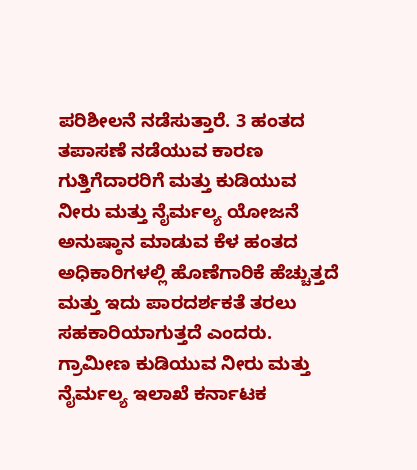ಪರಿಶೀಲನೆ ನಡೆಸುತ್ತಾರೆ. 3 ಹಂತದ ತಪಾಸಣೆ ನಡೆಯುವ ಕಾರಣ ಗುತ್ತಿಗೆದಾರರಿಗೆ ಮತ್ತು ಕುಡಿಯುವ ನೀರು ಮತ್ತು ನೈರ್ಮಲ್ಯ ಯೋಜನೆ ಅನುಷ್ಠಾನ ಮಾಡುವ ಕೆಳ ಹಂತದ ಅಧಿಕಾರಿಗಳಲ್ಲಿ ಹೊಣೆಗಾರಿಕೆ ಹೆಚ್ಚುತ್ತದೆ ಮತ್ತು ಇದು ಪಾರದರ್ಶಕತೆ ತರಲು ಸಹಕಾರಿಯಾಗುತ್ತದೆ ಎಂದರು.
ಗ್ರಾಮೀಣ ಕುಡಿಯುವ ನೀರು ಮತ್ತು ನೈರ್ಮಲ್ಯ ಇಲಾಖೆ ಕರ್ನಾಟಕ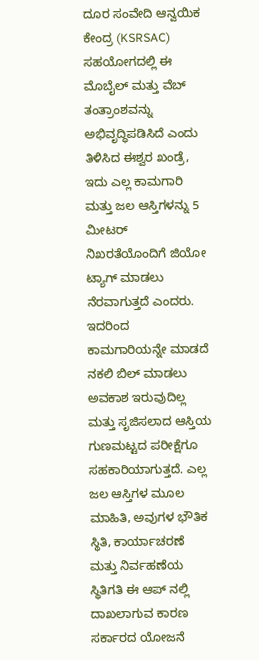ದೂರ ಸಂವೇದಿ ಆನ್ವಯಿಕ ಕೇಂದ್ರ (KSRSAC) ಸಹಯೋಗದಲ್ಲಿ ಈ ಮೊಬೈಲ್ ಮತ್ತು ವೆಬ್ ತಂತ್ರಾಂಶವನ್ನು ಅಭಿವೃದ್ಧಿಪಡಿಸಿದೆ ಎಂದು ತಿಳಿಸಿದ ಈಶ್ವರ ಖಂಡ್ರೆ, ಇದು ಎಲ್ಲ ಕಾಮಗಾರಿ ಮತ್ತು ಜಲ ಆಸ್ತಿಗಳನ್ನು 5 ಮೀಟರ್ ನಿಖರತೆಯೊಂದಿಗೆ ಜಿಯೋ ಟ್ಯಾಗ್ ಮಾಡಲು ನೆರವಾಗುತ್ತದೆ ಎಂದರು. ಇದರಿಂದ ಕಾಮಗಾರಿಯನ್ನೇ ಮಾಡದೆ ನಕಲಿ ಬಿಲ್ ಮಾಡಲು ಅವಕಾಶ ಇರುವುದಿಲ್ಲ ಮತ್ತು ಸೃಜಿಸಲಾದ ಆಸ್ತಿಯ ಗುಣಮಟ್ಟದ ಪರೀಕ್ಷೆಗೂ ಸಹಕಾರಿಯಾಗುತ್ತದೆ. ಎಲ್ಲ ಜಲ ಆಸ್ತಿಗಳ ಮೂಲ ಮಾಹಿತಿ, ಅವುಗಳ ಭೌತಿಕ ಸ್ಥಿತಿ, ಕಾರ್ಯಾಚರಣೆ ಮತ್ತು ನಿರ್ವಹಣೆಯ ಸ್ಥಿತಿಗತಿ ಈ ಆಪ್ ನಲ್ಲಿ ದಾಖಲಾಗುವ ಕಾರಣ ಸರ್ಕಾರದ ಯೋಜನೆ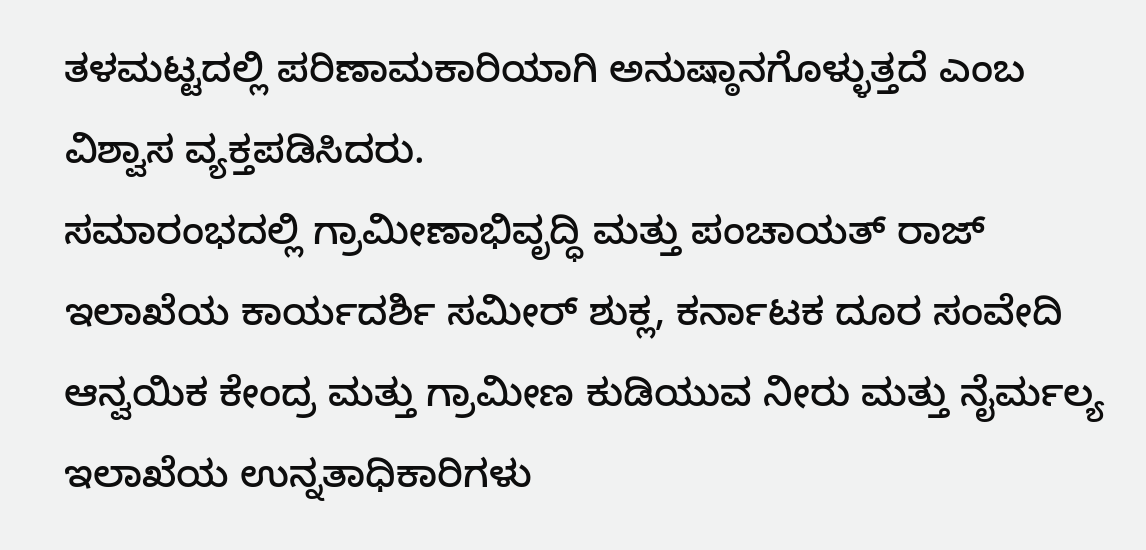ತಳಮಟ್ಟದಲ್ಲಿ ಪರಿಣಾಮಕಾರಿಯಾಗಿ ಅನುಷ್ಠಾನಗೊಳ್ಳುತ್ತದೆ ಎಂಬ ವಿಶ್ವಾಸ ವ್ಯಕ್ತಪಡಿಸಿದರು.
ಸಮಾರಂಭದಲ್ಲಿ ಗ್ರಾಮೀಣಾಭಿವೃದ್ಧಿ ಮತ್ತು ಪಂಚಾಯತ್ ರಾಜ್ ಇಲಾಖೆಯ ಕಾರ್ಯದರ್ಶಿ ಸಮೀರ್ ಶುಕ್ಲ, ಕರ್ನಾಟಕ ದೂರ ಸಂವೇದಿ ಆನ್ವಯಿಕ ಕೇಂದ್ರ ಮತ್ತು ಗ್ರಾಮೀಣ ಕುಡಿಯುವ ನೀರು ಮತ್ತು ನೈರ್ಮಲ್ಯ ಇಲಾಖೆಯ ಉನ್ನತಾಧಿಕಾರಿಗಳು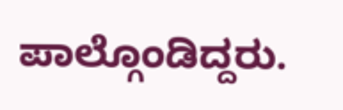ಪಾಲ್ಗೊಂಡಿದ್ದರು.